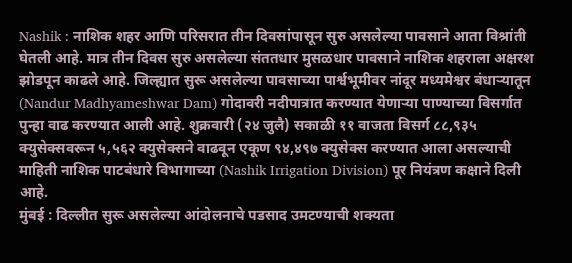Nashik : नाशिक शहर आणि परिसरात तीन दिवसांपासून सुरु असलेल्या पावसाने आता विश्रांती घेतली आहे. मात्र तीन दिवस सुरु असलेल्या संततधार मुसळधार पावसाने नाशिक शहराला अक्षरश झोडपून काढले आहे. जिल्ह्यात सुरू असलेल्या पावसाच्या पार्श्वभूमीवर नांदूर मध्यमेश्वर बंधाऱ्यातून (Nandur Madhyameshwar Dam) गोदावरी नदीपात्रात करण्यात येणाऱ्या पाण्याच्या विसर्गात पुन्हा वाढ करण्यात आली आहे. शुक्रवारी (२४ जुलै) सकाळी ११ वाजता विसर्ग ८८,९३५ क्युसेक्सवरून ५,५६२ क्युसेक्सने वाढवून एकूण ९४,४९७ क्युसेक्स करण्यात आला असल्याची माहिती नाशिक पाटबंधारे विभागाच्या (Nashik Irrigation Division) पूर नियंत्रण कक्षाने दिली आहे.
मुंबई : दिल्लीत सुरू असलेल्या आंदोलनाचे पडसाद उमटण्याची शक्यता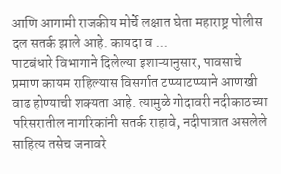आणि आगामी राजकीय मोर्चे लक्षात घेता महाराष्ट्र पोलीस दल सतर्क झाले आहे. कायदा व ...
पाटबंधारे विभागाने दिलेल्या इशाऱ्यानुसार, पावसाचे प्रमाण कायम राहिल्यास विसर्गात टप्प्याटप्प्याने आणखी वाढ होण्याची शक्यता आहे. त्यामुळे गोदावरी नदीकाठच्या परिसरातील नागरिकांनी सतर्क राहावे, नदीपात्रात असलेले साहित्य तसेच जनावरे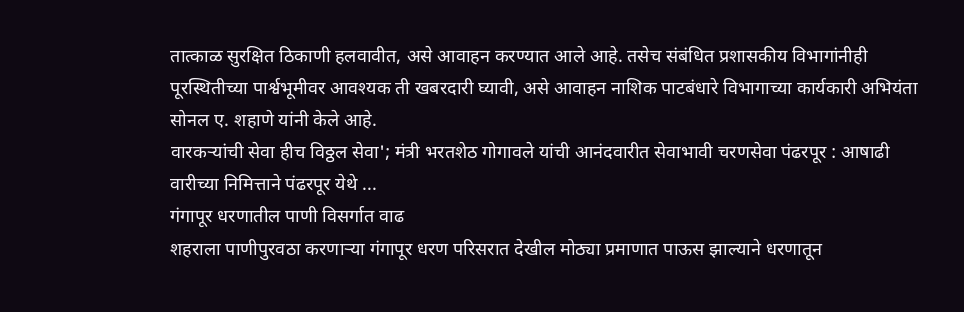तात्काळ सुरक्षित ठिकाणी हलवावीत, असे आवाहन करण्यात आले आहे. तसेच संबंधित प्रशासकीय विभागांनीही पूरस्थितीच्या पार्श्वभूमीवर आवश्यक ती खबरदारी घ्यावी, असे आवाहन नाशिक पाटबंधारे विभागाच्या कार्यकारी अभियंता सोनल ए. शहाणे यांनी केले आहे.
वारकऱ्यांची सेवा हीच विठ्ठल सेवा'; मंत्री भरतशेठ गोगावले यांची आनंदवारीत सेवाभावी चरणसेवा पंढरपूर : आषाढी वारीच्या निमित्ताने पंढरपूर येथे ...
गंगापूर धरणातील पाणी विसर्गात वाढ
शहराला पाणीपुरवठा करणाऱ्या गंगापूर धरण परिसरात देखील मोठ्या प्रमाणात पाऊस झाल्याने धरणातून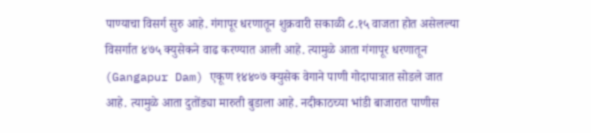पाण्याचा विसर्ग सुरु आहे. गंगापूर धरणातून शुक्रवारी सकाळी ८.१५ वाजता होत असेलल्या विसर्गात ४७५ क्युसेकने वाढ करण्यात आली आहे. त्यामुळे आता गंगापूर धरणातून (Gangapur Dam) एकूण १४४०७ क्युसेक वेगाने पाणी गोदापात्रात सोडले जात आहे. त्यामुळे आता दुतोंड्या मारुती बुडाला आहे. नदीकाठच्या भांडी बाजारात पाणीस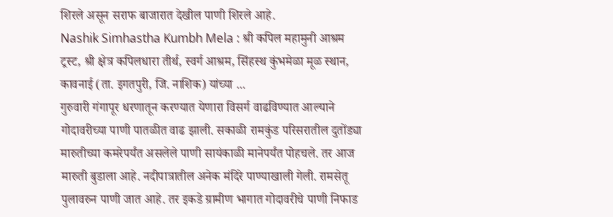शिरले असून सराफ बाजारात देखील पाणी शिरले आहे.
Nashik Simhastha Kumbh Mela : श्री कपिल महामुनी आश्रम ट्रस्ट, श्री क्षेत्र कपिलधारा तीर्थ, स्वर्ग आश्रम, सिंहस्थ कुंभमेळा मूळ स्थान, कावनाई (ता. इगतपुरी, जि. नाशिक) यांच्या ...
गुरुवारी गंगापूर धरणातून करण्यात येणारा विसर्ग वाढविण्यात आल्याने गोदावरीच्या पाणी पातळीत वाढ झाली. सकाळी रामकुंड परिसरातील दुतोंड्या मारुतीच्या कमरेपर्यंत असलेले पाणी सायंकाळी मानेपर्यंत पोहचले. तर आज मारुती बुडाला आहे. नदीपात्रातील अनेक मंदिरे पाण्याखाली गेली. रामसेतू पुलावरुन पाणी जात आहे. तर इकडे ग्रामीण भागात गोदावरीचे पाणी निफाड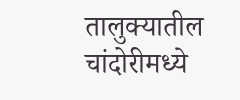तालुक्यातील चांदोरीमध्ये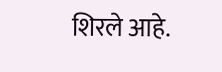शिरले आहे.